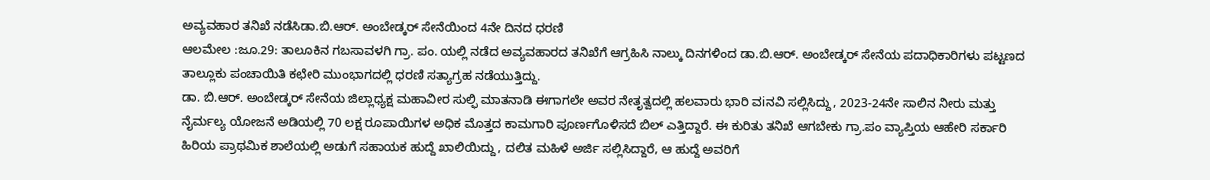ಅವ್ಯವಹಾರ ತನಿಖೆ ನಡೆಸಿಡಾ.ಬಿ.ಆರ್. ಅಂಬೇಡ್ಕರ್ ಸೇನೆಯಿಂದ 4ನೇ ದಿನದ ಧರಣಿ
ಆಲಮೇಲ :ಜೂ.29: ತಾಲೂಕಿನ ಗಬಸಾವಳಗಿ ಗ್ರಾ. ಪಂ. ಯಲ್ಲಿ ನಡೆದ ಅವ್ಯವಹಾರದ ತನಿಖೆಗೆ ಆಗ್ರಹಿಸಿ ನಾಲ್ಕು ದಿನಗಳಿಂದ ಡಾ.ಬಿ.ಆರ್. ಅಂಬೇಡ್ಕರ್ ಸೇನೆಯ ಪದಾಧಿಕಾರಿಗಳು ಪಟ್ಟಣದ ತಾಲ್ಲೂಕು ಪಂಚಾಯಿತಿ ಕಛೇರಿ ಮುಂಭಾಗದಲ್ಲಿ ಧರಣಿ ಸತ್ಯಾಗ್ರಹ ನಡೆಯುತ್ತಿದ್ದು.
ಡಾ. ಬಿ.ಆರ್. ಅಂಬೇಡ್ಕರ್ ಸೇನೆಯ ಜಿಲ್ಲಾಧ್ಯಕ್ಷ ಮಹಾವೀರ ಸುಲ್ಫಿ ಮಾತನಾಡಿ ಈಗಾಗಲೇ ಅವರ ನೇತೃತ್ವದಲ್ಲಿ ಹಲವಾರು ಭಾರಿ ವiನವಿ ಸಲ್ಲಿಸಿದ್ದು, 2023-24ನೇ ಸಾಲಿನ ನೀರು ಮತ್ತು ನೈರ್ಮಲ್ಯ ಯೋಜನೆ ಅಡಿಯಲ್ಲಿ 70 ಲಕ್ಷ ರೂಪಾಯಿಗಳ ಅಧಿಕ ಮೊತ್ತದ ಕಾಮಗಾರಿ ಪೂರ್ಣಗೊಳಿಸದೆ ಬಿಲ್ ಎತ್ತಿದ್ದಾರೆ. ಈ ಕುರಿತು ತನಿಖೆ ಆಗಬೇಕು ಗ್ರಾ.ಪಂ ವ್ಯಾಪ್ತಿಯ ಆಹೇರಿ ಸರ್ಕಾರಿ ಹಿರಿಯ ಪ್ರಾಥಮಿಕ ಶಾಲೆಯಲ್ಲಿ ಅಡುಗೆ ಸಹಾಯಕ ಹುದ್ದೆ ಖಾಲಿಯಿದ್ದು, ದಲಿತ ಮಹಿಳೆ ಅರ್ಜಿ ಸಲ್ಲಿಸಿದ್ದಾರೆ, ಆ ಹುದ್ದೆ ಅವರಿಗೆ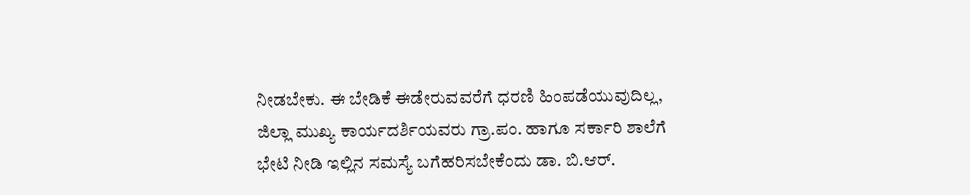ನೀಡಬೇಕು. ಈ ಬೇಡಿಕೆ ಈಡೇರುವವರೆಗೆ ಧರಣಿ ಹಿಂಪಡೆಯುವುದಿಲ್ಲ, ಜಿಲ್ಲಾ ಮುಖ್ಯ ಕಾರ್ಯದರ್ಶಿಯವರು ಗ್ರಾ.ಪಂ. ಹಾಗೂ ಸರ್ಕಾರಿ ಶಾಲೆಗೆ ಭೇಟಿ ನೀಡಿ ಇಲ್ಲಿನ ಸಮಸ್ಯೆ ಬಗೆಹರಿಸಬೇಕೆಂದು ಡಾ. ಬಿ.ಆರ್.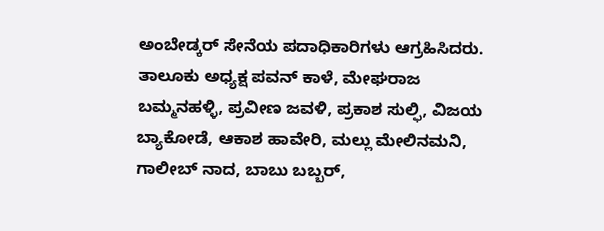ಅಂಬೇಡ್ಕರ್ ಸೇನೆಯ ಪದಾಧಿಕಾರಿಗಳು ಆಗ್ರಹಿಸಿದರು.
ತಾಲೂಕು ಅಧ್ಯಕ್ಷ ಪವನ್ ಕಾಳೆ, ಮೇಘರಾಜ ಬಮ್ಮನಹಳ್ಳಿ, ಪ್ರವೀಣ ಜವಳಿ, ಪ್ರಕಾಶ ಸುಲ್ಫಿ, ವಿಜಯ ಬ್ಯಾಕೋಡೆ, ಆಕಾಶ ಹಾವೇರಿ, ಮಲ್ಲು ಮೇಲಿನಮನಿ, ಗಾಲೀಬ್ ನಾದ, ಬಾಬು ಬಬ್ಬರ್,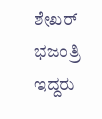ಶೇಖರ್ ಭಜಂತ್ರಿ ಇದ್ದರು